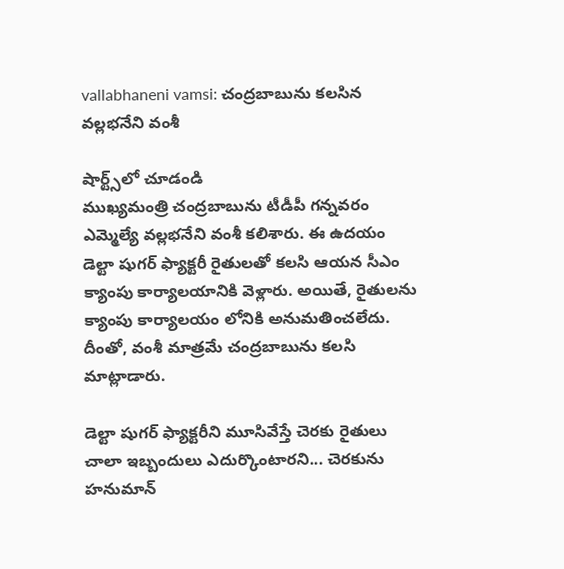vallabhaneni vamsi: చంద్రబాబును కలసిన వల్లభనేని వంశీ

షార్ట్స్‌లో చూడండి
ముఖ్యమంత్రి చంద్రబాబును టీడీపీ గన్నవరం ఎమ్మెల్యే వల్లభనేని వంశీ కలిశారు. ఈ ఉదయం డెల్టా షుగర్ ఫ్యాక్టరీ రైతులతో కలసి ఆయన సీఎం క్యాంపు కార్యాలయానికి వెళ్లారు. అయితే, రైతులను క్యాంపు కార్యాలయం లోనికి అనుమతించలేదు. దీంతో, వంశీ మాత్రమే చంద్రబాబును కలసి మాట్లాడారు.

డెల్టా షుగర్ ఫ్యాక్టరీని మూసివేస్తే చెరకు రైతులు చాలా ఇబ్బందులు ఎదుర్కొంటారని... చెరకును హనుమాన్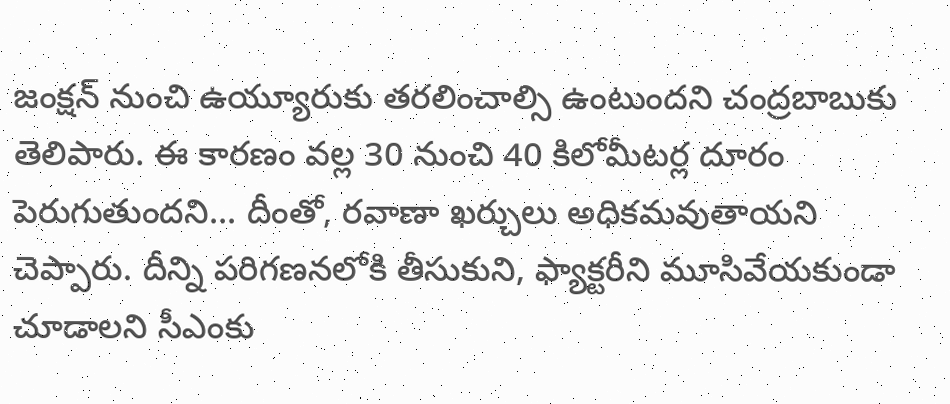జంక్షన్ నుంచి ఉయ్యూరుకు తరలించాల్సి ఉంటుందని చంద్రబాబుకు తెలిపారు. ఈ కారణం వల్ల 30 నుంచి 40 కిలోమీటర్ల దూరం పెరుగుతుందని... దీంతో, రవాణా ఖర్చులు అధికమవుతాయని చెప్పారు. దీన్ని పరిగణనలోకి తీసుకుని, ఫ్యాక్టరీని మూసివేయకుండా చూడాలని సీఎంకు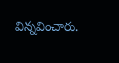విన్నవించారు.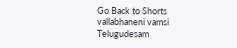Go Back to Shorts
vallabhaneni vamsi
Telugudesam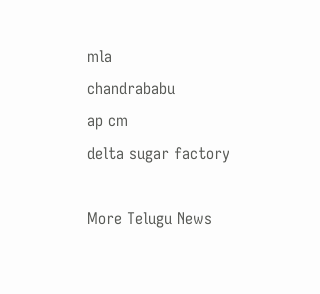mla
chandrababu
ap cm
delta sugar factory

More Telugu News